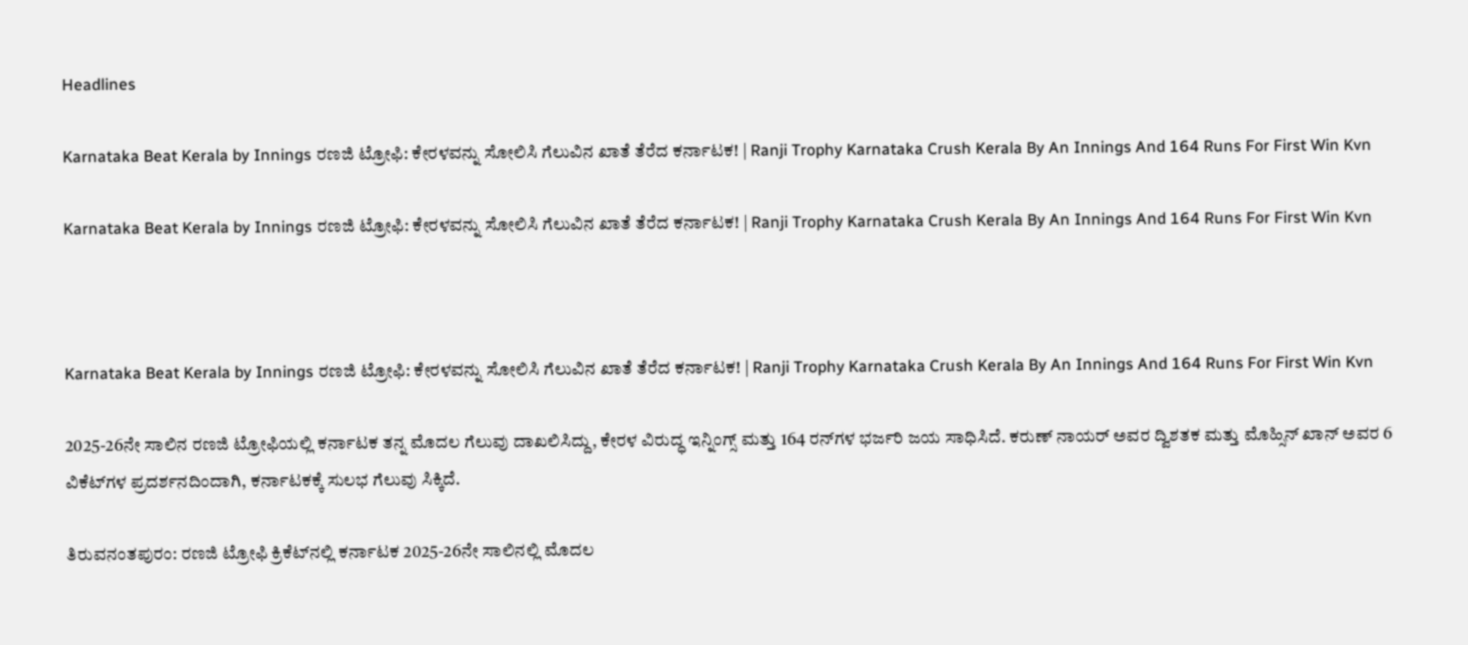Headlines

Karnataka Beat Kerala by Innings ರಣಜಿ ಟ್ರೋಫಿ: ಕೇರಳವನ್ನು ಸೋಲಿಸಿ ಗೆಲುವಿನ ಖಾತೆ ತೆರೆದ ಕರ್ನಾಟಕ! | Ranji Trophy Karnataka Crush Kerala By An Innings And 164 Runs For First Win Kvn

Karnataka Beat Kerala by Innings ರಣಜಿ ಟ್ರೋಫಿ: ಕೇರಳವನ್ನು ಸೋಲಿಸಿ ಗೆಲುವಿನ ಖಾತೆ ತೆರೆದ ಕರ್ನಾಟಕ! | Ranji Trophy Karnataka Crush Kerala By An Innings And 164 Runs For First Win Kvn



Karnataka Beat Kerala by Innings ರಣಜಿ ಟ್ರೋಫಿ: ಕೇರಳವನ್ನು ಸೋಲಿಸಿ ಗೆಲುವಿನ ಖಾತೆ ತೆರೆದ ಕರ್ನಾಟಕ! | Ranji Trophy Karnataka Crush Kerala By An Innings And 164 Runs For First Win Kvn

2025-26ನೇ ಸಾಲಿನ ರಣಜಿ ಟ್ರೋಫಿಯಲ್ಲಿ ಕರ್ನಾಟಕ ತನ್ನ ಮೊದಲ ಗೆಲುವು ದಾಖಲಿಸಿದ್ದು, ಕೇರಳ ವಿರುದ್ಧ ಇನ್ನಿಂಗ್ಸ್ ಮತ್ತು 164 ರನ್‌ಗಳ ಭರ್ಜರಿ ಜಯ ಸಾಧಿಸಿದೆ. ಕರುಣ್ ನಾಯರ್ ಅವರ ದ್ವಿಶತಕ ಮತ್ತು ಮೊಹ್ಸಿನ್ ಖಾನ್ ಅವರ 6 ವಿಕೆಟ್‌ಗಳ ಪ್ರದರ್ಶನದಿಂದಾಗಿ, ಕರ್ನಾಟಕಕ್ಕೆ ಸುಲಭ ಗೆಲುವು ಸಿಕ್ಕಿದೆ.

ತಿರುವನಂತಪುರಂ: ರಣಜಿ ಟ್ರೋಫಿ ಕ್ರಿಕೆಟ್‌ನಲ್ಲಿ ಕರ್ನಾಟಕ 2025-26ನೇ ಸಾಲಿನಲ್ಲಿ ಮೊದಲ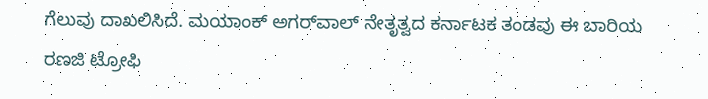ಗೆಲುವು ದಾಖಲಿಸಿದೆ. ಮಯಾಂಕ್ ಅಗರ್‌ವಾಲ್ ನೇತೃತ್ವದ ಕರ್ನಾಟಕ ತಂಡವು ಈ ಬಾರಿಯ ರಣಜಿ ಟ್ರೋಫಿ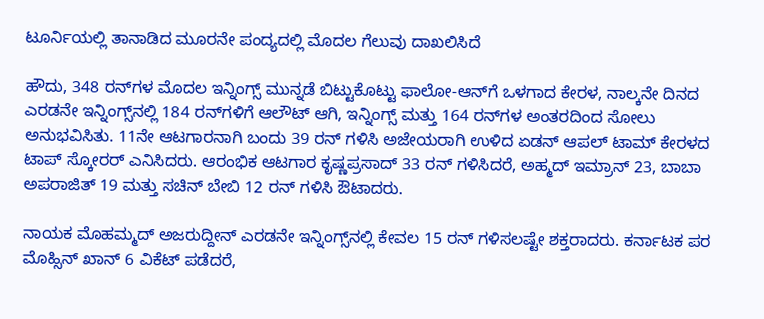ಟೂರ್ನಿಯಲ್ಲಿ ತಾನಾಡಿದ ಮೂರನೇ ಪಂದ್ಯದಲ್ಲಿ ಮೊದಲ ಗೆಲುವು ದಾಖಲಿಸಿದೆ

ಹೌದು, 348 ರನ್‌ಗಳ ಮೊದಲ ಇನ್ನಿಂಗ್ಸ್ ಮುನ್ನಡೆ ಬಿಟ್ಟುಕೊಟ್ಟು ಫಾಲೋ-ಆನ್‌ಗೆ ಒಳಗಾದ ಕೇರಳ, ನಾಲ್ಕನೇ ದಿನದ ಎರಡನೇ ಇನ್ನಿಂಗ್ಸ್‌ನಲ್ಲಿ 184 ರನ್‌ಗಳಿಗೆ ಆಲೌಟ್ ಆಗಿ, ಇನ್ನಿಂಗ್ಸ್ ಮತ್ತು 164 ರನ್‌ಗಳ ಅಂತರದಿಂದ ಸೋಲು ಅನುಭವಿಸಿತು. 11ನೇ ಆಟಗಾರನಾಗಿ ಬಂದು 39 ರನ್ ಗಳಿಸಿ ಅಜೇಯರಾಗಿ ಉಳಿದ ಏಡನ್ ಆಪಲ್ ಟಾಮ್ ಕೇರಳದ ಟಾಪ್ ಸ್ಕೋರರ್ ಎನಿಸಿದರು. ಆರಂಭಿಕ ಆಟಗಾರ ಕೃಷ್ಣಪ್ರಸಾದ್ 33 ರನ್ ಗಳಿಸಿದರೆ, ಅಹ್ಮದ್ ಇಮ್ರಾನ್ 23, ಬಾಬಾ ಅಪರಾಜಿತ್ 19 ಮತ್ತು ಸಚಿನ್ ಬೇಬಿ 12 ರನ್ ಗಳಿಸಿ ಔಟಾದರು.

ನಾಯಕ ಮೊಹಮ್ಮದ್ ಅಜರುದ್ದೀನ್ ಎರಡನೇ ಇನ್ನಿಂಗ್ಸ್‌ನಲ್ಲಿ ಕೇವಲ 15 ರನ್ ಗಳಿಸಲಷ್ಟೇ ಶಕ್ತರಾದರು. ಕರ್ನಾಟಕ ಪರ ಮೊಹ್ಸಿನ್ ಖಾನ್ 6 ವಿಕೆಟ್ ಪಡೆದರೆ,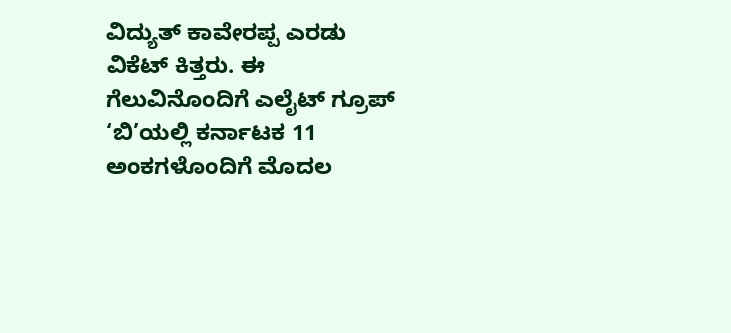ವಿದ್ಯುತ್ ಕಾವೇರಪ್ಪ ಎರಡು ವಿಕೆಟ್ ಕಿತ್ತರು. ಈ ಗೆಲುವಿನೊಂದಿಗೆ ಎಲೈಟ್ ಗ್ರೂಪ್ ‘ಬಿ’ಯಲ್ಲಿ ಕರ್ನಾಟಕ 11 ಅಂಕಗಳೊಂದಿಗೆ ಮೊದಲ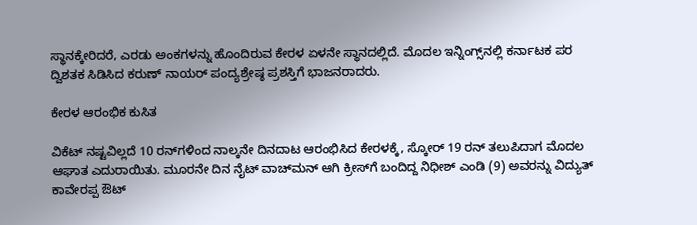ಸ್ಥಾನಕ್ಕೇರಿದರೆ, ಎರಡು ಅಂಕಗಳನ್ನು ಹೊಂದಿರುವ ಕೇರಳ ಏಳನೇ ಸ್ಥಾನದಲ್ಲಿದೆ. ಮೊದಲ ಇನ್ನಿಂಗ್ಸ್‌ನಲ್ಲಿ ಕರ್ನಾಟಕ ಪರ ದ್ವಿಶತಕ ಸಿಡಿಸಿದ ಕರುಣ್ ನಾಯರ್ ಪಂದ್ಯಶ್ರೇಷ್ಠ ಪ್ರಶಸ್ತಿಗೆ ಭಾಜನರಾದರು.

ಕೇರಳ ಆರಂಭಿಕ ಕುಸಿತ

ವಿಕೆಟ್ ನಷ್ಟವಿಲ್ಲದೆ 10 ರನ್‌ಗಳಿಂದ ನಾಲ್ಕನೇ ದಿನದಾಟ ಆರಂಭಿಸಿದ ಕೇರಳಕ್ಕೆ, ಸ್ಕೋರ್ 19 ರನ್ ತಲುಪಿದಾಗ ಮೊದಲ ಆಘಾತ ಎದುರಾಯಿತು. ಮೂರನೇ ದಿನ ನೈಟ್ ವಾಚ್‌ಮನ್ ಆಗಿ ಕ್ರೀಸ್‌ಗೆ ಬಂದಿದ್ದ ನಿಧೀಶ್ ಎಂಡಿ (9) ಅವರನ್ನು ವಿದ್ಯುತ್ ಕಾವೇರಪ್ಪ ಔಟ್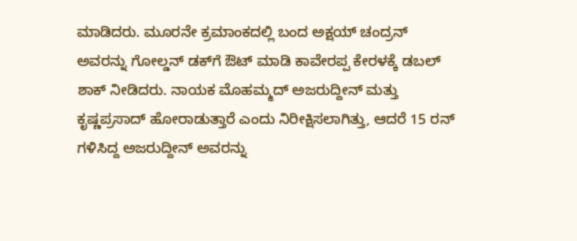ಮಾಡಿದರು. ಮೂರನೇ ಕ್ರಮಾಂಕದಲ್ಲಿ ಬಂದ ಅಕ್ಷಯ್ ಚಂದ್ರನ್ ಅವರನ್ನು ಗೋಲ್ಡನ್ ಡಕ್‌ಗೆ ಔಟ್ ಮಾಡಿ ಕಾವೇರಪ್ಪ ಕೇರಳಕ್ಕೆ ಡಬಲ್ ಶಾಕ್ ನೀಡಿದರು. ನಾಯಕ ಮೊಹಮ್ಮದ್ ಅಜರುದ್ದೀನ್ ಮತ್ತು ಕೃಷ್ಣಪ್ರಸಾದ್ ಹೋರಾಡುತ್ತಾರೆ ಎಂದು ನಿರೀಕ್ಷಿಸಲಾಗಿತ್ತು, ಆದರೆ 15 ರನ್ ಗಳಿಸಿದ್ದ ಅಜರುದ್ದೀನ್ ಅವರನ್ನು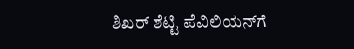ಶಿಖರ್ ಶೆಟ್ಟಿ ಪೆವಿಲಿಯನ್‌ಗೆ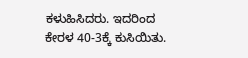ಕಳುಹಿಸಿದರು. ಇದರಿಂದ ಕೇರಳ 40-3ಕ್ಕೆ ಕುಸಿಯಿತು.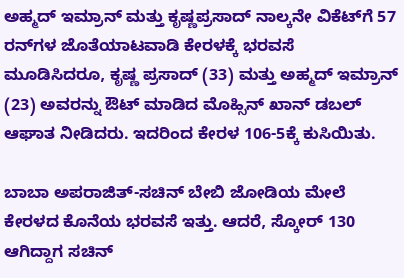ಅಹ್ಮದ್ ಇಮ್ರಾನ್ ಮತ್ತು ಕೃಷ್ಣಪ್ರಸಾದ್ ನಾಲ್ಕನೇ ವಿಕೆಟ್‌ಗೆ 57 ರನ್‌ಗಳ ಜೊತೆಯಾಟವಾಡಿ ಕೇರಳಕ್ಕೆ ಭರವಸೆ ಮೂಡಿಸಿದರೂ, ಕೃಷ್ಣ ಪ್ರಸಾದ್ (33) ಮತ್ತು ಅಹ್ಮದ್ ಇಮ್ರಾನ್ (23) ಅವರನ್ನು ಔಟ್ ಮಾಡಿದ ಮೊಹ್ಸಿನ್ ಖಾನ್ ಡಬಲ್ ಆಘಾತ ನೀಡಿದರು. ಇದರಿಂದ ಕೇರಳ 106-5ಕ್ಕೆ ಕುಸಿಯಿತು.

ಬಾಬಾ ಅಪರಾಜಿತ್-ಸಚಿನ್ ಬೇಬಿ ಜೋಡಿಯ ಮೇಲೆ ಕೇರಳದ ಕೊನೆಯ ಭರವಸೆ ಇತ್ತು. ಆದರೆ, ಸ್ಕೋರ್ 130 ಆಗಿದ್ದಾಗ ಸಚಿನ್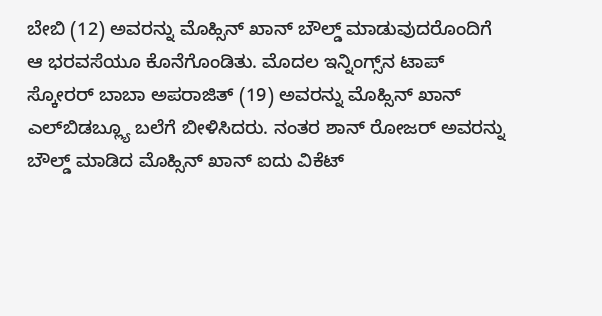ಬೇಬಿ (12) ಅವರನ್ನು ಮೊಹ್ಸಿನ್ ಖಾನ್ ಬೌಲ್ಡ್ ಮಾಡುವುದರೊಂದಿಗೆ ಆ ಭರವಸೆಯೂ ಕೊನೆಗೊಂಡಿತು. ಮೊದಲ ಇನ್ನಿಂಗ್ಸ್‌ನ ಟಾಪ್ ಸ್ಕೋರರ್ ಬಾಬಾ ಅಪರಾಜಿತ್ (19) ಅವರನ್ನು ಮೊಹ್ಸಿನ್ ಖಾನ್ ಎಲ್‌ಬಿಡಬ್ಲ್ಯೂ ಬಲೆಗೆ ಬೀಳಿಸಿದರು. ನಂತರ ಶಾನ್ ರೋಜರ್ ಅವರನ್ನು ಬೌಲ್ಡ್ ಮಾಡಿದ ಮೊಹ್ಸಿನ್ ಖಾನ್ ಐದು ವಿಕೆಟ್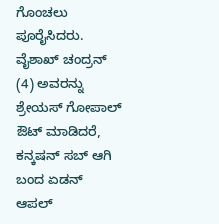ಗೊಂಚಲು ಪೂರೈಸಿದರು. ವೈಶಾಖ್ ಚಂದ್ರನ್ (4) ಅವರನ್ನು ಶ್ರೇಯಸ್ ಗೋಪಾಲ್ ಔಟ್ ಮಾಡಿದರೆ, ಕನ್ಕಷನ್ ಸಬ್ ಆಗಿ ಬಂದ ಏಡನ್ ಆಪಲ್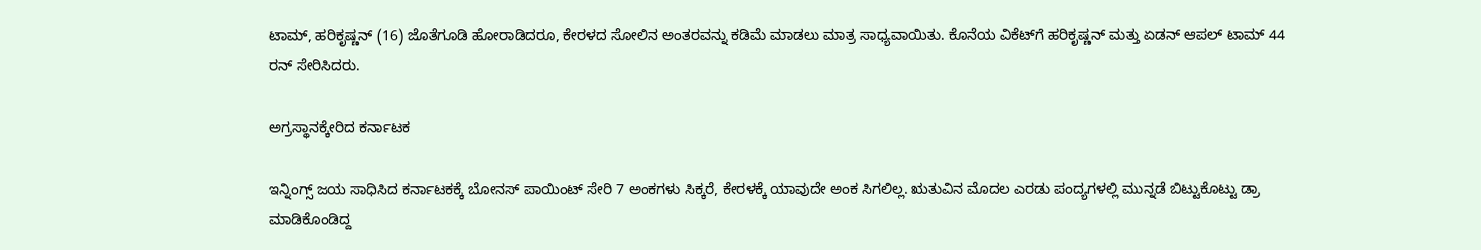ಟಾಮ್, ಹರಿಕೃಷ್ಣನ್ (16) ಜೊತೆಗೂಡಿ ಹೋರಾಡಿದರೂ, ಕೇರಳದ ಸೋಲಿನ ಅಂತರವನ್ನು ಕಡಿಮೆ ಮಾಡಲು ಮಾತ್ರ ಸಾಧ್ಯವಾಯಿತು. ಕೊನೆಯ ವಿಕೆಟ್‌ಗೆ ಹರಿಕೃಷ್ಣನ್ ಮತ್ತು ಏಡನ್ ಆಪಲ್ ಟಾಮ್ 44 ರನ್ ಸೇರಿಸಿದರು.

ಅಗ್ರಸ್ಥಾನಕ್ಕೇರಿದ ಕರ್ನಾಟಕ

ಇನ್ನಿಂಗ್ಸ್ ಜಯ ಸಾಧಿಸಿದ ಕರ್ನಾಟಕಕ್ಕೆ ಬೋನಸ್ ಪಾಯಿಂಟ್ ಸೇರಿ 7 ಅಂಕಗಳು ಸಿಕ್ಕರೆ, ಕೇರಳಕ್ಕೆ ಯಾವುದೇ ಅಂಕ ಸಿಗಲಿಲ್ಲ. ಋತುವಿನ ಮೊದಲ ಎರಡು ಪಂದ್ಯಗಳಲ್ಲಿ ಮುನ್ನಡೆ ಬಿಟ್ಟುಕೊಟ್ಟು ಡ್ರಾ ಮಾಡಿಕೊಂಡಿದ್ದ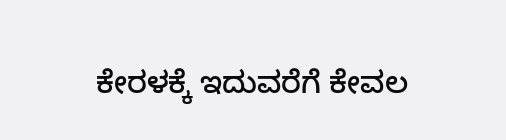ಕೇರಳಕ್ಕೆ ಇದುವರೆಗೆ ಕೇವಲ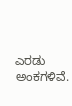ಎರಡು ಅಂಕಗಳಿವೆ.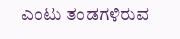ಎಂಟು ತಂಡಗಳಿರುವ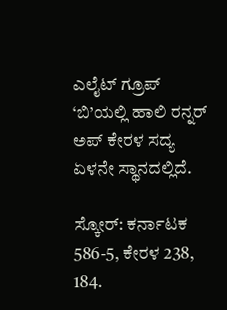ಎಲೈಟ್ ಗ್ರೂಪ್ ‘ಬಿ’ಯಲ್ಲಿ ಹಾಲಿ ರನ್ನರ್ ಅಪ್ ಕೇರಳ ಸದ್ಯ ಏಳನೇ ಸ್ಥಾನದಲ್ಲಿದೆ.

ಸ್ಕೋರ್: ಕರ್ನಾಟಕ 586-5, ಕೇರಳ 238, 184.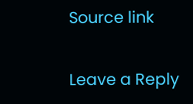Source link

Leave a Reply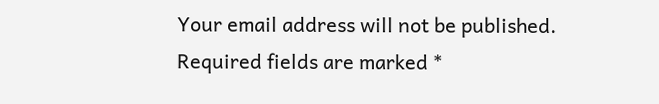Your email address will not be published. Required fields are marked *